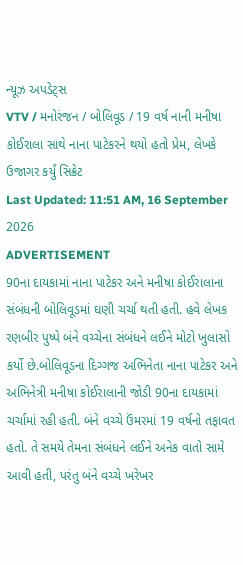ન્યૂઝ અપડેટ્સ
VTV / મનોરંજન / બોલિવૂડ / 19 વર્ષ નાની મનીષા કોઈરાલા સાથે નાના પાટેકરને થયો હતો પ્રેમ, લેખકે ઉજાગર કર્યું સિક્રેટ
Last Updated: 11:51 AM, 16 September 2026
ADVERTISEMENT
90ના દાયકામાં નાના પાટેકર અને મનીષા કોઈરાલાના સંબંધની બોલિવૂડમાં ઘણી ચર્ચા થતી હતી. હવે લેખક રણબીર પુષ્પે બંને વચ્ચેના સંબંધને લઈને મોટો ખુલાસો કર્યો છે.બોલિવૂડના દિગ્ગજ અભિનેતા નાના પાટેકર અને અભિનેત્રી મનીષા કોઈરાલાની જોડી 90ના દાયકામાં ચર્ચામાં રહી હતી. બંને વચ્ચે ઉંમરમાં 19 વર્ષનો તફાવત હતો. તે સમયે તેમના સંબંધને લઈને અનેક વાતો સામે આવી હતી, પરંતુ બંને વચ્ચે ખરેખર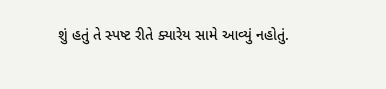શું હતું તે સ્પષ્ટ રીતે ક્યારેય સામે આવ્યું નહોતું.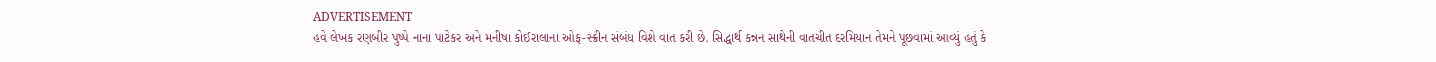ADVERTISEMENT
હવે લેખક રણબીર પુષ્પે નાના પાટેકર અને મનીષા કોઈરાલાના ઓફ-સ્ક્રીન સંબંધ વિશે વાત કરી છે. સિદ્ધાર્થ કન્નન સાથેની વાતચીત દરમિયાન તેમને પૂછવામાં આવ્યું હતું કે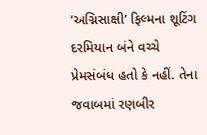‘અગ્નિસાક્ષી’ ફિલ્મના શૂટિંગ દરમિયાન બંને વચ્ચે પ્રેમસંબંધ હતો કે નહીં. તેના જવાબમાં રણબીર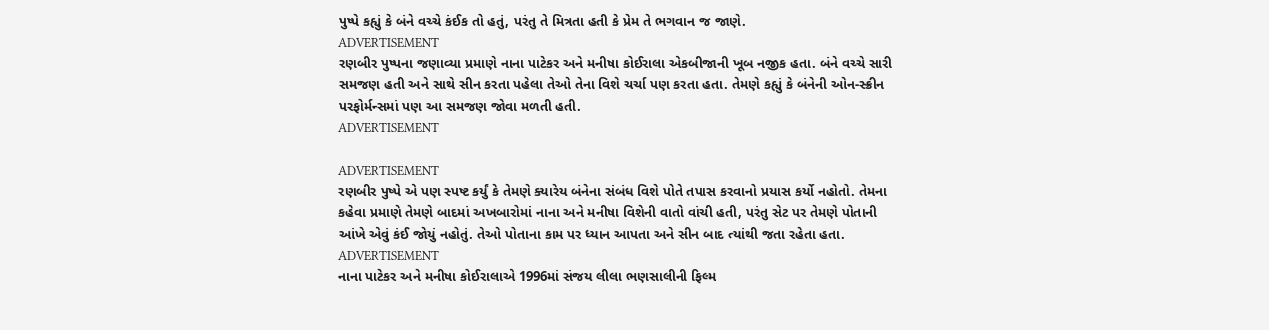પુષ્પે કહ્યું કે બંને વચ્ચે કંઈક તો હતું, પરંતુ તે મિત્રતા હતી કે પ્રેમ તે ભગવાન જ જાણે.
ADVERTISEMENT
રણબીર પુષ્પના જણાવ્યા પ્રમાણે નાના પાટેકર અને મનીષા કોઈરાલા એકબીજાની ખૂબ નજીક હતા. બંને વચ્ચે સારી સમજણ હતી અને સાથે સીન કરતા પહેલા તેઓ તેના વિશે ચર્ચા પણ કરતા હતા. તેમણે કહ્યું કે બંનેની ઓન-સ્ક્રીન પરફોર્મન્સમાં પણ આ સમજણ જોવા મળતી હતી.
ADVERTISEMENT

ADVERTISEMENT
રણબીર પુષ્પે એ પણ સ્પષ્ટ કર્યું કે તેમણે ક્યારેય બંનેના સંબંધ વિશે પોતે તપાસ કરવાનો પ્રયાસ કર્યો નહોતો. તેમના કહેવા પ્રમાણે તેમણે બાદમાં અખબારોમાં નાના અને મનીષા વિશેની વાતો વાંચી હતી, પરંતુ સેટ પર તેમણે પોતાની આંખે એવું કંઈ જોયું નહોતું. તેઓ પોતાના કામ પર ધ્યાન આપતા અને સીન બાદ ત્યાંથી જતા રહેતા હતા.
ADVERTISEMENT
નાના પાટેકર અને મનીષા કોઈરાલાએ 1996માં સંજય લીલા ભણસાલીની ફિલ્મ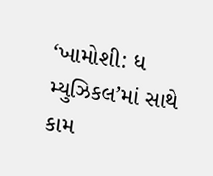‘ખામોશી: ધ મ્યુઝિકલ’માં સાથે કામ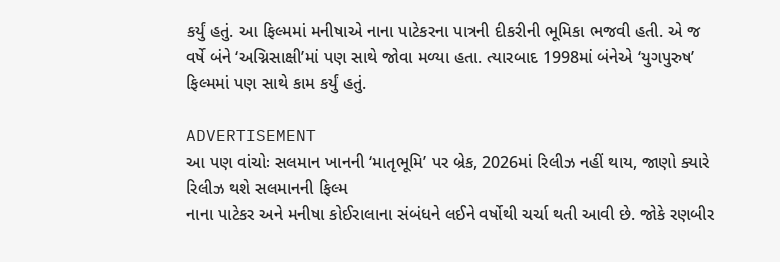કર્યું હતું. આ ફિલ્મમાં મનીષાએ નાના પાટેકરના પાત્રની દીકરીની ભૂમિકા ભજવી હતી. એ જ વર્ષે બંને ‘અગ્નિસાક્ષી’માં પણ સાથે જોવા મળ્યા હતા. ત્યારબાદ 1998માં બંનેએ ‘યુગપુરુષ’ ફિલ્મમાં પણ સાથે કામ કર્યું હતું.

ADVERTISEMENT
આ પણ વાંચોઃ સલમાન ખાનની ‘માતૃભૂમિ’ પર બ્રેક, 2026માં રિલીઝ નહીં થાય, જાણો ક્યારે રિલીઝ થશે સલમાનની ફિલ્મ
નાના પાટેકર અને મનીષા કોઈરાલાના સંબંધને લઈને વર્ષોથી ચર્ચા થતી આવી છે. જોકે રણબીર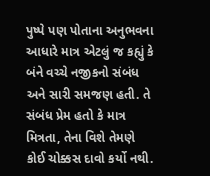પુષ્પે પણ પોતાના અનુભવના આધારે માત્ર એટલું જ કહ્યું કે બંને વચ્ચે નજીકનો સંબંધ અને સારી સમજણ હતી. તે સંબંધ પ્રેમ હતો કે માત્ર મિત્રતા, તેના વિશે તેમણે કોઈ ચોક્કસ દાવો કર્યો નથી.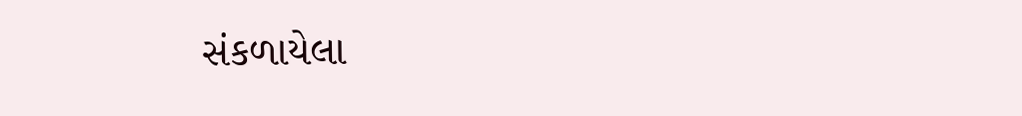સંકળાયેલા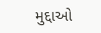મુદ્દાઓ